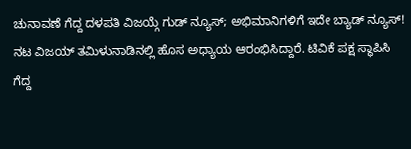ಚುನಾವಣೆ ಗೆದ್ದ ದಳಪತಿ ವಿಜಯ್ಗೆ ಗುಡ್ ನ್ಯೂಸ್; ಅಭಿಮಾನಿಗಳಿಗೆ ಇದೇ ಬ್ಯಾಡ್ ನ್ಯೂಸ್!
ನಟ ವಿಜಯ್ ತಮಿಳುನಾಡಿನಲ್ಲಿ ಹೊಸ ಅಧ್ಯಾಯ ಆರಂಭಿಸಿದ್ದಾರೆ. ಟಿವಿಕೆ ಪಕ್ಷ ಸ್ಥಾಪಿಸಿ ಗೆದ್ದ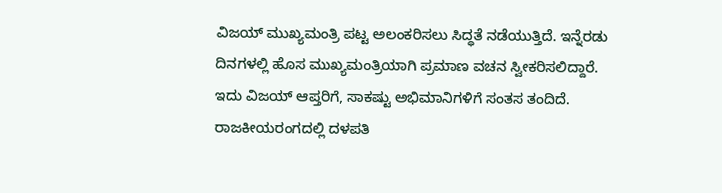ವಿಜಯ್ ಮುಖ್ಯಮಂತ್ರಿ ಪಟ್ಟ ಅಲಂಕರಿಸಲು ಸಿದ್ಧತೆ ನಡೆಯುತ್ತಿದೆ. ಇನ್ನೆರಡು ದಿನಗಳಲ್ಲಿ ಹೊಸ ಮುಖ್ಯಮಂತ್ರಿಯಾಗಿ ಪ್ರಮಾಣ ವಚನ ಸ್ವೀಕರಿಸಲಿದ್ದಾರೆ. ಇದು ವಿಜಯ್ ಆಪ್ತರಿಗೆ, ಸಾಕಷ್ಟು ಅಭಿಮಾನಿಗಳಿಗೆ ಸಂತಸ ತಂದಿದೆ.
ರಾಜಕೀಯರಂಗದಲ್ಲಿ ದಳಪತಿ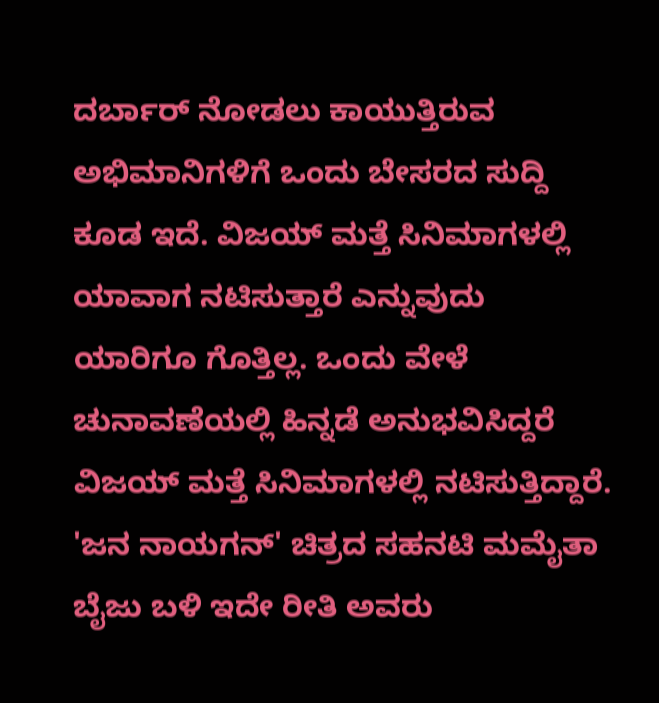ದರ್ಬಾರ್ ನೋಡಲು ಕಾಯುತ್ತಿರುವ ಅಭಿಮಾನಿಗಳಿಗೆ ಒಂದು ಬೇಸರದ ಸುದ್ದಿ ಕೂಡ ಇದೆ. ವಿಜಯ್ ಮತ್ತೆ ಸಿನಿಮಾಗಳಲ್ಲಿ ಯಾವಾಗ ನಟಿಸುತ್ತಾರೆ ಎನ್ನುವುದು ಯಾರಿಗೂ ಗೊತ್ತಿಲ್ಲ. ಒಂದು ವೇಳೆ ಚುನಾವಣೆಯಲ್ಲಿ ಹಿನ್ನಡೆ ಅನುಭವಿಸಿದ್ದರೆ ವಿಜಯ್ ಮತ್ತೆ ಸಿನಿಮಾಗಳಲ್ಲಿ ನಟಿಸುತ್ತಿದ್ದಾರೆ. 'ಜನ ನಾಯಗನ್' ಚಿತ್ರದ ಸಹನಟಿ ಮಮೈತಾ ಬೈಜು ಬಳಿ ಇದೇ ರೀತಿ ಅವರು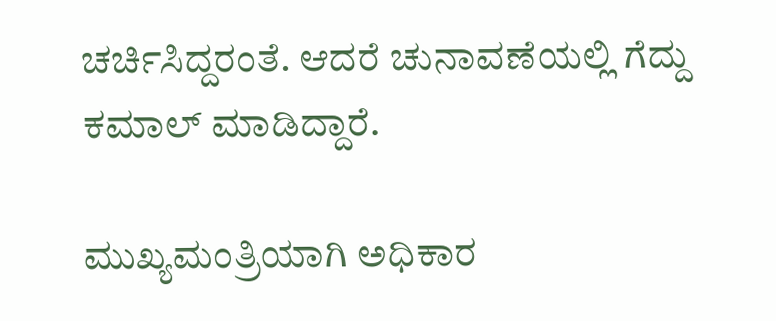ಚರ್ಚಿಸಿದ್ದರಂತೆ. ಆದರೆ ಚುನಾವಣೆಯಲ್ಲಿ ಗೆದ್ದು ಕಮಾಲ್ ಮಾಡಿದ್ದಾರೆ.

ಮುಖ್ಯಮಂತ್ರಿಯಾಗಿ ಅಧಿಕಾರ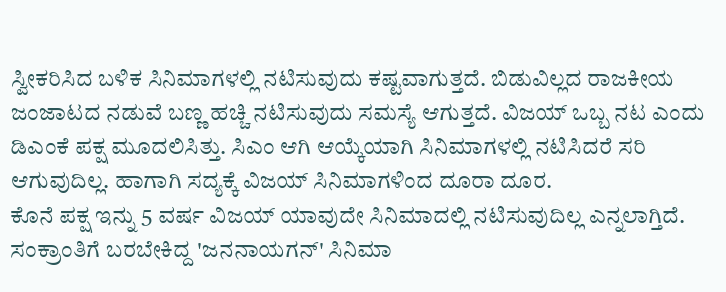ಸ್ವೀಕರಿಸಿದ ಬಳಿಕ ಸಿನಿಮಾಗಳಲ್ಲಿ ನಟಿಸುವುದು ಕಷ್ಟವಾಗುತ್ತದೆ. ಬಿಡುವಿಲ್ಲದ ರಾಜಕೀಯ ಜಂಜಾಟದ ನಡುವೆ ಬಣ್ಣ ಹಚ್ಚಿ ನಟಿಸುವುದು ಸಮಸ್ಯೆ ಆಗುತ್ತದೆ. ವಿಜಯ್ ಒಬ್ಬ ನಟ ಎಂದು ಡಿಎಂಕೆ ಪಕ್ಷ ಮೂದಲಿಸಿತ್ತು. ಸಿಎಂ ಆಗಿ ಆಯ್ಕೆಯಾಗಿ ಸಿನಿಮಾಗಳಲ್ಲಿ ನಟಿಸಿದರೆ ಸರಿ ಆಗುವುದಿಲ್ಲ. ಹಾಗಾಗಿ ಸದ್ಯಕ್ಕೆ ವಿಜಯ್ ಸಿನಿಮಾಗಳಿಂದ ದೂರಾ ದೂರ.
ಕೊನೆ ಪಕ್ಷ ಇನ್ನು 5 ವರ್ಷ ವಿಜಯ್ ಯಾವುದೇ ಸಿನಿಮಾದಲ್ಲಿ ನಟಿಸುವುದಿಲ್ಲ ಎನ್ನಲಾಗ್ತಿದೆ. ಸಂಕ್ರಾಂತಿಗೆ ಬರಬೇಕಿದ್ದ 'ಜನನಾಯಗನ್' ಸಿನಿಮಾ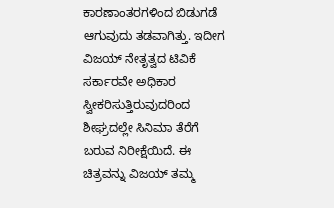ಕಾರಣಾಂತರಗಳಿಂದ ಬಿಡುಗಡೆ ಆಗುವುದು ತಡವಾಗಿತ್ತು. ಇದೀಗ ವಿಜಯ್ ನೇತೃತ್ವದ ಟಿವಿಕೆ ಸರ್ಕಾರವೇ ಅಧಿಕಾರ ಸ್ವೀಕರಿಸುತ್ತಿರುವುದರಿಂದ ಶೀಘ್ರದಲ್ಲೇ ಸಿನಿಮಾ ತೆರೆಗೆ ಬರುವ ನಿರೀಕ್ಷೆಯಿದೆ. ಈ ಚಿತ್ರವನ್ನು ವಿಜಯ್ ತಮ್ಮ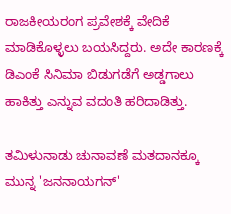ರಾಜಕೀಯರಂಗ ಪ್ರವೇಶಕ್ಕೆ ವೇದಿಕೆ ಮಾಡಿಕೊಳ್ಳಲು ಬಯಸಿದ್ದರು. ಅದೇ ಕಾರಣಕ್ಕೆ ಡಿಎಂಕೆ ಸಿನಿಮಾ ಬಿಡುಗಡೆಗೆ ಅಡ್ಡಗಾಲು ಹಾಕಿತ್ತು ಎನ್ನುವ ವದಂತಿ ಹರಿದಾಡಿತ್ತು.

ತಮಿಳುನಾಡು ಚುನಾವಣೆ ಮತದಾನಕ್ಕೂ ಮುನ್ನ 'ಜನನಾಯಗನ್'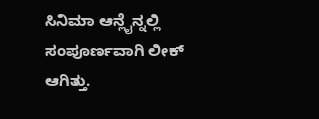ಸಿನಿಮಾ ಆನ್ಲೈನ್ನಲ್ಲಿ ಸಂಪೂರ್ಣವಾಗಿ ಲೀಕ್ ಆಗಿತ್ತು.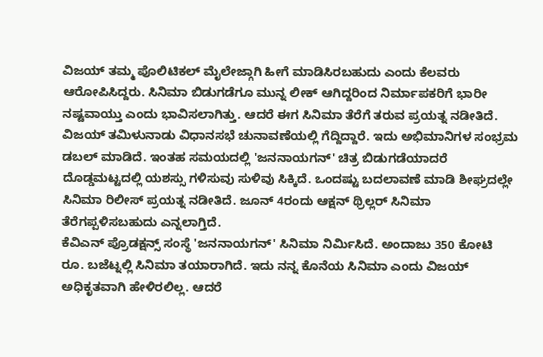ವಿಜಯ್ ತಮ್ಮ ಪೊಲಿಟಿಕಲ್ ಮೈಲೇಜ್ಗಾಗಿ ಹೀಗೆ ಮಾಡಿಸಿರಬಹುದು ಎಂದು ಕೆಲವರು ಆರೋಪಿಸಿದ್ದರು. ಸಿನಿಮಾ ಬಿಡುಗಡೆಗೂ ಮುನ್ನ ಲೀಕ್ ಆಗಿದ್ದರಿಂದ ನಿರ್ಮಾಪಕರಿಗೆ ಭಾರೀ ನಷ್ಟವಾಯ್ತು ಎಂದು ಭಾವಿಸಲಾಗಿತ್ತು. ಆದರೆ ಈಗ ಸಿನಿಮಾ ತೆರೆಗೆ ತರುವ ಪ್ರಯತ್ನ ನಡೀತಿದೆ.
ವಿಜಯ್ ತಮಿಳುನಾಡು ವಿಧಾನಸಭೆ ಚುನಾವಣೆಯಲ್ಲಿ ಗೆದ್ದಿದ್ದಾರೆ. ಇದು ಅಭಿಮಾನಿಗಳ ಸಂಭ್ರಮ ಡಬಲ್ ಮಾಡಿದೆ. ಇಂತಹ ಸಮಯದಲ್ಲಿ 'ಜನನಾಯಗನ್' ಚಿತ್ರ ಬಿಡುಗಡೆಯಾದರೆ ದೊಡ್ಡಮಟ್ಟದಲ್ಲಿ ಯಶಸ್ಸು ಗಳಿಸುವು ಸುಳಿವು ಸಿಕ್ಕಿದೆ. ಒಂದಷ್ಟು ಬದಲಾವಣೆ ಮಾಡಿ ಶೀಘ್ರದಲ್ಲೇ ಸಿನಿಮಾ ರಿಲೀಸ್ ಪ್ರಯತ್ನ ನಡೀತಿದೆ. ಜೂನ್ 4ರಂದು ಆಕ್ಷನ್ ಥ್ರಿಲ್ಲರ್ ಸಿನಿಮಾ ತೆರೆಗಪ್ಪಳಿಸಬಹುದು ಎನ್ನಲಾಗ್ತಿದೆ.
ಕೆವಿಎನ್ ಪ್ರೊಡಕ್ಷನ್ಸ್ ಸಂಸ್ಥೆ 'ಜನನಾಯಗನ್' ಸಿನಿಮಾ ನಿರ್ಮಿಸಿದೆ. ಅಂದಾಜು 350 ಕೋಟಿ ರೂ. ಬಜೆಟ್ನಲ್ಲಿ ಸಿನಿಮಾ ತಯಾರಾಗಿದೆ. ಇದು ನನ್ನ ಕೊನೆಯ ಸಿನಿಮಾ ಎಂದು ವಿಜಯ್ ಅಧಿಕೃತವಾಗಿ ಹೇಳಿರಲಿಲ್ಲ. ಆದರೆ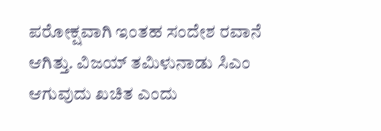ಪರೋಕ್ಷವಾಗಿ ಇಂತಹ ಸಂದೇಶ ರವಾನೆ ಆಗಿತ್ತು. ವಿಜಯ್ ತಮಿಳುನಾಡು ಸಿಎಂ ಆಗುವುದು ಖಚಿತ ಎಂದು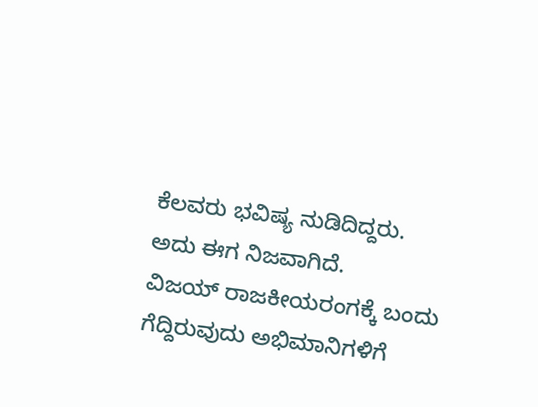ಕೆಲವರು ಭವಿಷ್ಯ ನುಡಿದಿದ್ದರು. ಅದು ಈಗ ನಿಜವಾಗಿದೆ.
ವಿಜಯ್ ರಾಜಕೀಯರಂಗಕ್ಕೆ ಬಂದು ಗೆದ್ದಿರುವುದು ಅಭಿಮಾನಿಗಳಿಗೆ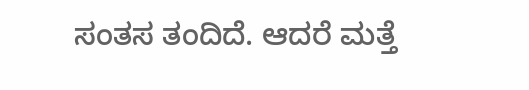ಸಂತಸ ತಂದಿದೆ. ಆದರೆ ಮತ್ತೆ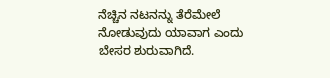ನೆಚ್ಚಿನ ನಟನನ್ನು ತೆರೆಮೇಲೆ ನೋಡುವುದು ಯಾವಾಗ ಎಂದು ಬೇಸರ ಶುರುವಾಗಿದೆ.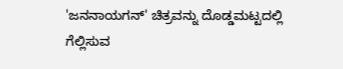'ಜನನಾಯಗನ್' ಚಿತ್ರವನ್ನು ದೊಡ್ಡಮಟ್ಟದಲ್ಲಿ ಗೆಲ್ಲಿಸುವ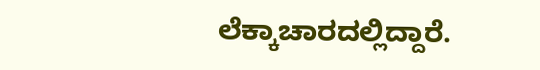ಲೆಕ್ಕಾಚಾರದಲ್ಲಿದ್ದಾರೆ.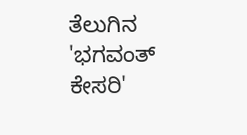ತೆಲುಗಿನ 'ಭಗವಂತ್ ಕೇಸರಿ'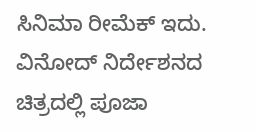ಸಿನಿಮಾ ರೀಮೆಕ್ ಇದು. ವಿನೋದ್ ನಿರ್ದೇಶನದ ಚಿತ್ರದಲ್ಲಿ ಪೂಜಾ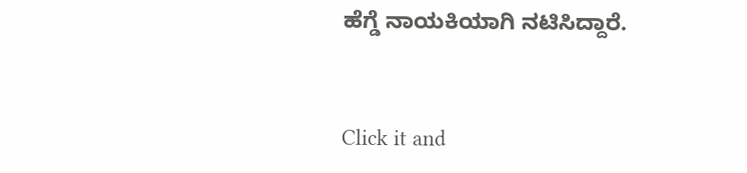ಹೆಗ್ಡೆ ನಾಯಕಿಯಾಗಿ ನಟಿಸಿದ್ದಾರೆ.


Click it and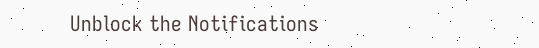Unblock the Notifications